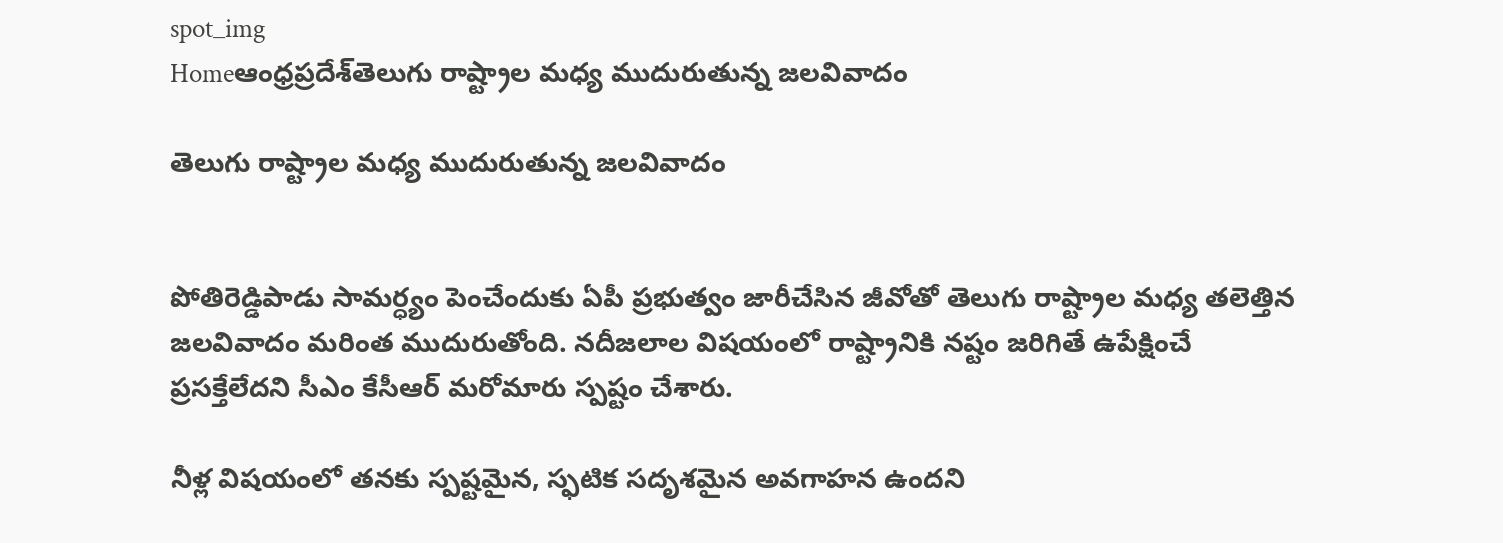spot_img
Homeఆంధ్రప్రదేశ్‌తెలుగు రాష్ట్రాల మధ్య ముదురుతున్న జలవివాదం

తెలుగు రాష్ట్రాల మధ్య ముదురుతున్న జలవివాదం


పోతిరెడ్డిపాడు సామర్ధ్యం పెంచేందుకు ఏపీ ప్రభుత్వం జారీచేసిన జీవోతో తెలుగు రాష్ట్రాల మధ్య తలెత్తిన జలవివాదం మరింత ముదురుతోంది. నదీజలాల విషయంలో రాష్ట్రానికి నష్టం జరిగితే ఉపేక్షించే ప్రసక్తేలేదని సీఎం కేసీఆర్‌ మరోమారు స్పష్టం చేశారు.

నీళ్ల విషయంలో తనకు స్పష్టమైన, స్ఫటిక సదృశమైన అవగాహన ఉందని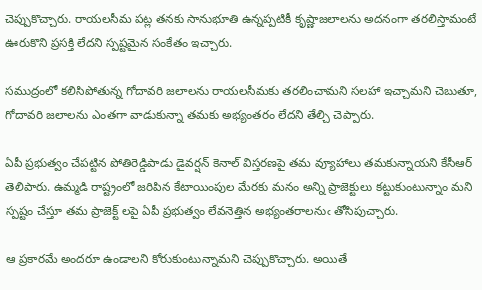చెప్పుకొచ్చారు. రాయలసీమ పట్ల తనకు సానుభూతి ఉన్నప్పటికీ కృష్ణాజలాలను అదనంగా తరలిస్తామంటే ఊరుకొని ప్రసక్తి లేదని స్పష్టమైన సంకేతం ఇచ్చారు.

సముద్రంలో కలిసిపోతున్న గోదావరి జలాలను రాయలసీమకు తరలించామని సలహా ఇచ్చామని చెబుతూ, గోదావరి జలాలను ఎంతగా వాడుకున్నా తమకు అభ్యంతరం లేదని తేల్చి చెప్పారు.

ఏపీ ప్రభుత్వం చేపట్టిన పోతిరెడ్డిపాడు డైవర్షన్‌ కెనాల్‌ విస్తరణపై తమ వ్యూహాలు తమకున్నాయని కేసీఆర్ తెలిపారు. ఉమ్మడి రాష్ట్రంలో జరిపిన కేటాయింపుల మేరకు మనం అన్ని ప్రాజెక్టులు కట్టుకుంటున్నాం మని స్పష్టం చేస్తూ తమ ప్రాజెక్ట్ లపై ఏపీ ప్రభుత్వం లేవనెత్తిన అభ్యంతరాలనుఁ తోసిపుచ్చారు.

ఆ ప్రకారమే అందరూ ఉండాలని కోరుకుంటున్నామని చెప్పుకొచ్చారు. అయితే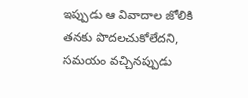ఇప్పుడు ఆ వివాదాల జోలికి తనకు పొదలచుకోలేదని, సమయం వచ్చినప్పుడు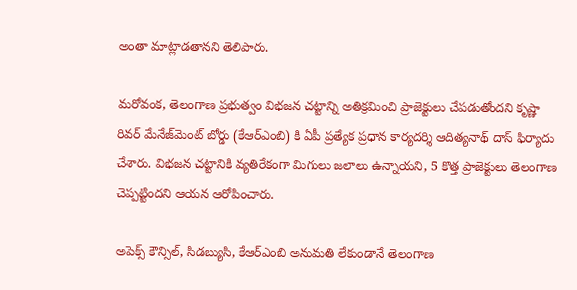అంతా మాట్లాడతానని తెలిపారు.

మరోవంక, తెలంగాణ ప్రభుత్వం విభజన చట్టాన్ని అతిక్రమించి ప్రాజెక్టులు చేపడుతోందని కృష్ణా రివర్ మేనేజ్‌మెంట్ బోర్డు (కేఆర్ఎంబి) కి ఏపీ ప్రత్యేక ప్రధాన కార్యదర్శి ఆదిత్యనాథ్ దాస్ ఫిర్యాదు చేశారు. విభజన చట్టానికి వ్యతిరేకంగా మిగులు జలాలు ఉన్నాయని, 5 కొత్త ప్రాజెక్టులు తెలంగాణ చెప్పట్టిందని ఆయ‌న ఆరోపించారు.

అపెక్స్ కౌన్సిల్, సిడబ్యుసి, కేఆర్ఎంబి అనుమతి లేకుండానే తెలంగాణ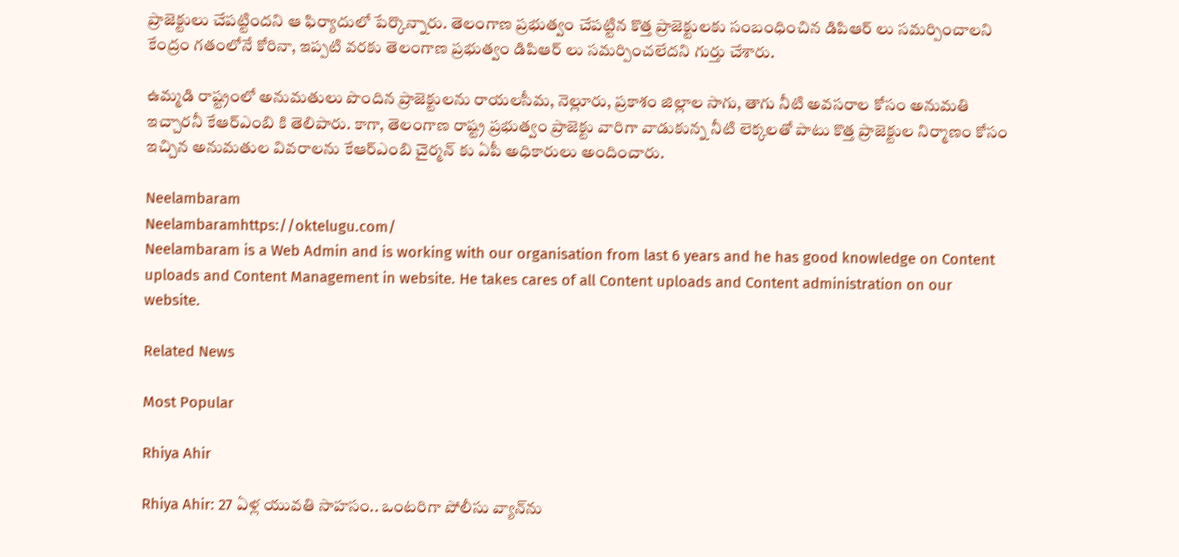ప్రాజెక్టులు చేపట్టిందని ఆ ఫిర్యాదులో పేర్కొన్నారు. తెలంగాణ ప్రభుత్వం చేపట్టిన కొత్త ప్రాజెక్టులకు సంబంధించిన డిపిఆర్ లు సమర్పించాలని కేంద్రం గతంలోనే కోరినా, ఇప్పటి వరకు తెలంగాణ ప్రభుత్వం డిపిఆర్ లు సమర్పించలేదని గుర్తు చేశారు.

ఉమ్మడి రాష్ట్రంలో అనుమతులు పొందిన ప్రాజెక్టులను రాయలసీమ, నెల్లూరు, ప్రకాశం జిల్లాల సాగు, తాగు నీటి అవసరాల కోసం అనుమతి ఇచ్చారనీ కేఆర్ఎంబి కి తెలిపారు. కాగా, తెలంగాణ రాష్ట్ర ప్రభుత్వం ప్రాజెక్టు వారిగా వాడుకున్న నీటి లెక్కలతో పాటు కొత్త ప్రాజెక్టుల నిర్మాణం కోసం ఇచ్చిన అనుమతుల వివరాలను కేఆర్ఎంబి చైర్మన్ కు ఏపీ అధికారులు అందించారు.

Neelambaram
Neelambaramhttps://oktelugu.com/
Neelambaram is a Web Admin and is working with our organisation from last 6 years and he has good knowledge on Content uploads and Content Management in website. He takes cares of all Content uploads and Content administration on our website.

Related News

Most Popular

Rhiya Ahir

Rhiya Ahir: 27 ఏళ్ల యువతి సాహసం.. ఒంటరిగా పోలీసు వ్యాన్‌ను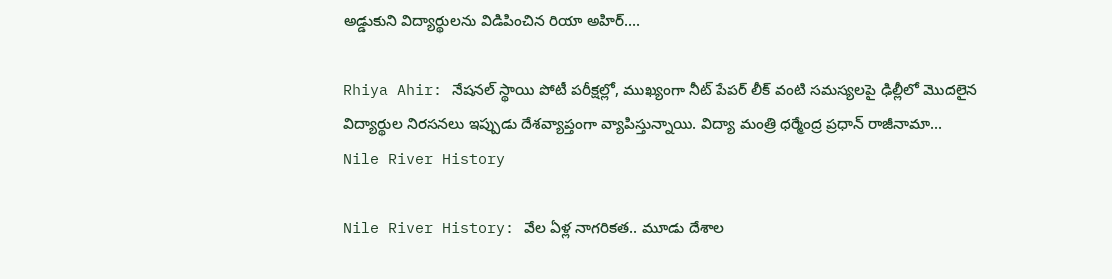అడ్డుకుని విద్యార్థులను విడిపించిన రియా అహిర్....

Rhiya Ahir: నేషనల్ స్థాయి పోటీ పరీక్షల్లో, ముఖ్యంగా నీట్ పేపర్ లీక్ వంటి సమస్యలపై ఢిల్లీలో మొదలైన విద్యార్థుల నిరసనలు ఇప్పుడు దేశవ్యాప్తంగా వ్యాపిస్తున్నాయి. విద్యా మంత్రి ధర్మేంద్ర ప్రధాన్ రాజీనామా...
Nile River History

Nile River History: వేల ఏళ్ల నాగరికత.. మూడు దేశాల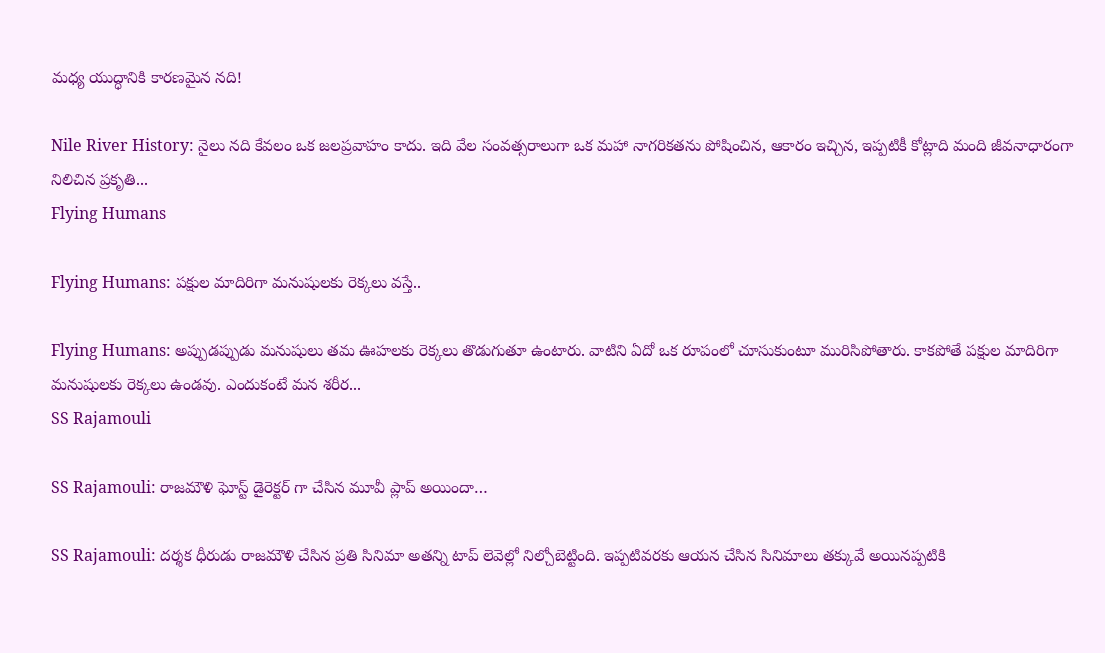మధ్య యుద్ధానికి కారణమైన నది!

Nile River History: నైలు నది కేవలం ఒక జలప్రవాహం కాదు. ఇది వేల సంవత్సరాలుగా ఒక మహా నాగరికతను పోషించిన, ఆకారం ఇచ్చిన, ఇప్పటికీ కోట్లాది మంది జీవనాధారంగా నిలిచిన ప్రకృతి...
Flying Humans

Flying Humans: పక్షుల మాదిరిగా మనుషులకు రెక్కలు వస్తే..

Flying Humans: అప్పుడప్పుడు మనుషులు తమ ఊహలకు రెక్కలు తొడుగుతూ ఉంటారు. వాటిని ఏదో ఒక రూపంలో చూసుకుంటూ మురిసిపోతారు. కాకపోతే పక్షుల మాదిరిగా మనుషులకు రెక్కలు ఉండవు. ఎందుకంటే మన శరీర...
SS Rajamouli

SS Rajamouli: రాజమౌళి ఘోస్ట్ డైరెక్టర్ గా చేసిన మూవీ ప్లాప్ అయిందా…

SS Rajamouli: దర్శక ధీరుడు రాజమౌళి చేసిన ప్రతి సినిమా అతన్ని టాప్ లెవెల్లో నిల్చోబెట్టింది. ఇప్పటివరకు ఆయన చేసిన సినిమాలు తక్కువే అయినప్పటికి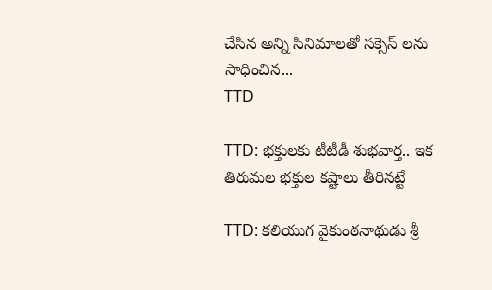చేసిన అన్ని సినిమాలతో సక్సెస్ లను సాధించిన...
TTD

TTD: భక్తులకు టీటీడీ శుభవార్త.. ఇక తిరుమల భక్తుల కష్టాలు తీరినట్టే

TTD: కలియుగ వైకుంఠనాథుడు శ్రీ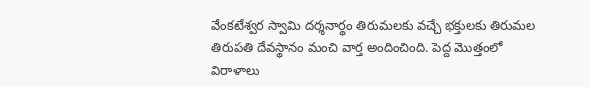వేంకటేశ్వర స్వామి దర్శనార్థం తిరుమలకు వచ్చే భక్తులకు తిరుమల తిరుపతి దేవస్థానం మంచి వార్త అందించింది. పెద్ద మొత్తంలో విరాళాలు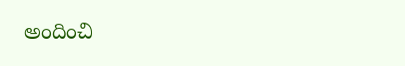అందించి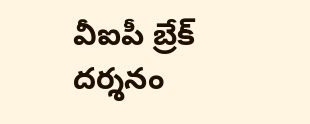వీఐపీ బ్రేక్ దర్శనం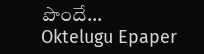పొందే...
Oktelugu Epaper